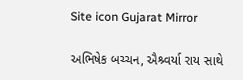Site icon Gujarat Mirror

અભિષેક બચ્ચન, ઐશ્ર્વર્યા રાય સાથે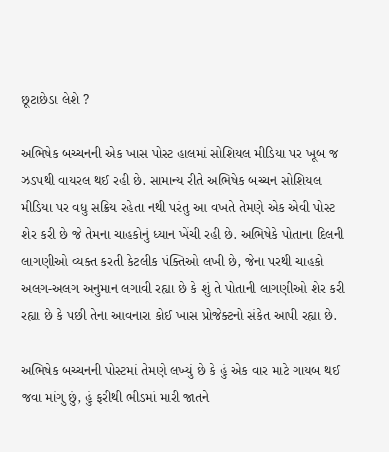છૂટાછેડા લેશે ?

અભિષેક બચ્ચનની એક ખાસ પોસ્ટ હાલમાં સોશિયલ મીડિયા પર ખૂબ જ ઝડપથી વાયરલ થઈ રહી છે. સામાન્ય રીતે અભિષેક બચ્ચન સોશિયલ મીડિયા પર વધુ સક્રિય રહેતા નથી પરંતુ આ વખતે તેમણે એક એવી પોસ્ટ શેર કરી છે જે તેમના ચાહકોનું ધ્યાન ખેંચી રહી છે. અભિષેકે પોતાના દિલની લાગણીઓ વ્યક્ત કરતી કેટલીક પંક્તિઓ લખી છે, જેના પરથી ચાહકો અલગ-અલગ અનુમાન લગાવી રહ્યા છે કે શું તે પોતાની લાગણીઓ શેર કરી રહ્યા છે કે પછી તેના આવનારા કોઈ ખાસ પ્રોજેક્ટનો સંકેત આપી રહ્યા છે.

અભિષેક બચ્ચનની પોસ્ટમાં તેમણે લખ્યું છે કે હું એક વાર માટે ગાયબ થઈ જવા માંગુ છું, હું ફરીથી ભીડમાં મારી જાતને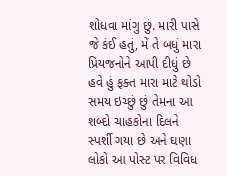શોધવા માંગુ છું. મારી પાસે જે કંઈ હતું, મેં તે બધું મારા પ્રિયજનોને આપી દીધું છે હવે હું ફક્ત મારા માટે થોડો સમય ઇચ્છું છું તેમના આ શબ્દો ચાહકોના દિલને સ્પર્શી ગયા છે અને ઘણા લોકો આ પોસ્ટ પર વિવિધ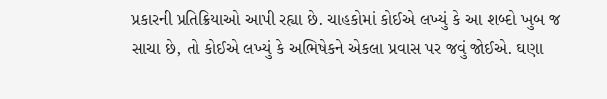પ્રકારની પ્રતિક્રિયાઓ આપી રહ્યા છે. ચાહકોમાં કોઈએ લખ્યું કે આ શબ્દો ખુબ જ સાચા છે, તો કોઈએ લખ્યું કે અભિષેકને એકલા પ્રવાસ પર જવું જોઈએ. ઘણા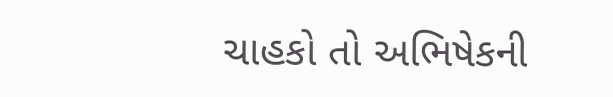ચાહકો તો અભિષેકની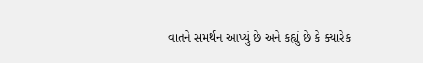વાતને સમર્થન આપ્યું છે અને કહ્યું છે કે ક્યારેક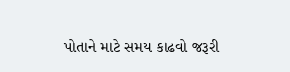પોતાને માટે સમય કાઢવો જરૂરી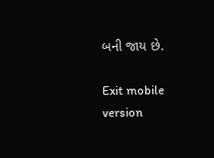બની જાય છે.

Exit mobile version